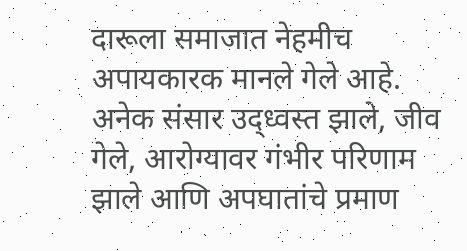दारूला समाजात नेहमीच अपायकारक मानले गेले आहे. अनेक संसार उद्ध्वस्त झाले, जीव गेले, आरोग्यावर गंभीर परिणाम झाले आणि अपघातांचे प्रमाण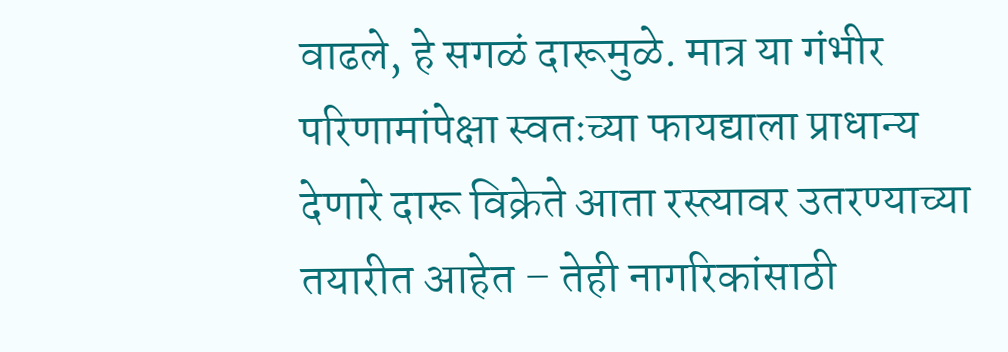वाढले, हे सगळं दारूमुळे. मात्र या गंभीर परिणामांपेक्षा स्वतःच्या फायद्याला प्राधान्य देणारे दारू विक्रेते आता रस्त्यावर उतरण्याच्या तयारीत आहेत – तेही नागरिकांसाठी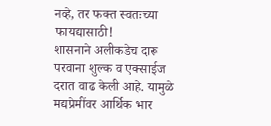नव्हे, तर फक्त स्वतःच्या फायद्यासाठी!
शासनाने अलीकडेच दारू परवाना शुल्क व एक्साईज दरात वाढ केली आहे. यामुळे मद्यप्रेमींवर आर्थिक भार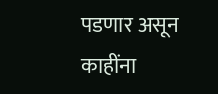पडणार असून काहींना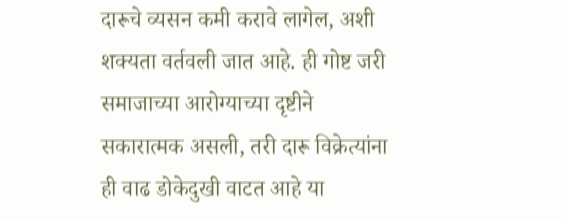दारूचे व्यसन कमी करावे लागेल, अशी शक्यता वर्तवली जात आहे. ही गोष्ट जरी समाजाच्या आरोग्याच्या दृष्टीने सकारात्मक असली, तरी दारू विक्रेत्यांना ही वाढ डोकेदुखी वाटत आहे या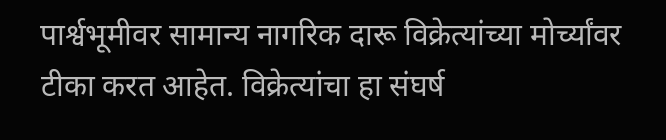पार्श्वभूमीवर सामान्य नागरिक दारू विक्रेत्यांच्या मोर्च्यांवर टीका करत आहेत. विक्रेत्यांचा हा संघर्ष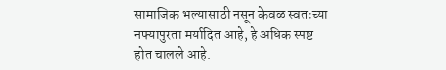सामाजिक भल्यासाठी नसून केवळ स्वतःच्या नफ्यापुरता मर्यादित आहे, हे अधिक स्पष्ट होत चालले आहे.